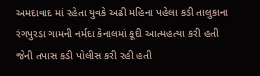અમદાવાદ માં રહેતા યુવકે અઢી મહિના પહેલા કડી તાલુકાના રંગપુરડા ગામની નર્મદા કેનાલમાં કૂદી આત્મહત્યા કરી હતી જેની તપાસ કડી પોલીસ કરી રહી હતી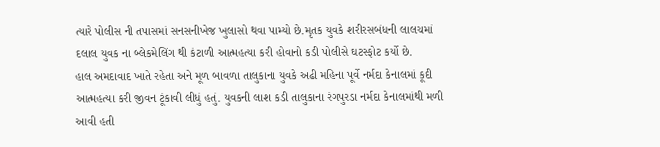ત્યારે પોલીસ ની તપાસમાં સનસનીખેજ ખુલાસો થવા પામ્યો છે.મૃતક યુવકે શરીરસબંધની લાલચમાં દલાલ યુવક ના બ્લેકમેલિંગ થી કંટાળી આત્મહત્યા કરી હોવાનો કડી પોલીસે ઘટસ્ફોટ કર્યો છે.
હાલ અમદાવાદ ખાતે રહેતા અને મૂળ બાવળા તાલુકાના યુવકે અઢી મહિના પૂર્વે નર્મદા કેનાલમાં કૂદી આત્મહત્યા કરી જીવન ટૂંકાવી લીધું હતું. યુવકની લાશ કડી તાલુકાના રંગપુરડા નર્મદા કેનાલમાંથી મળી આવી હતી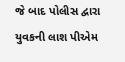જે બાદ પોલીસ દ્વારા યુવકની લાશ પીએમ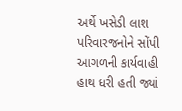અર્થે ખસેડી લાશ પરિવારજનોને સોંપી આગળની કાર્યવાહી હાથ ધરી હતી જ્યાં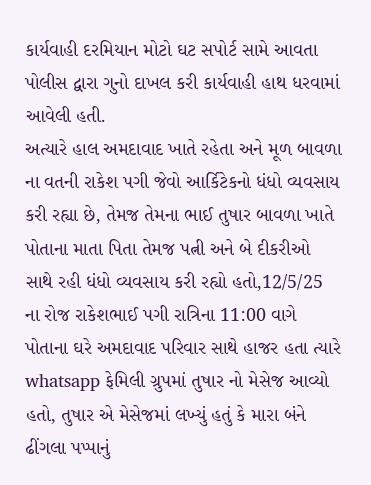કાર્યવાહી દરમિયાન મોટો ઘટ સપોર્ટ સામે આવતા પોલીસ દ્વારા ગુનો દાખલ કરી કાર્યવાહી હાથ ધરવામાં આવેલી હતી.
અત્યારે હાલ અમદાવાદ ખાતે રહેતા અને મૂળ બાવળા ના વતની રાકેશ પગી જેવો આર્કિટેકનો ધંધો વ્યવસાય કરી રહ્યા છે, તેમજ તેમના ભાઈ તુષાર બાવળા ખાતે પોતાના માતા પિતા તેમજ પત્ની અને બે દીકરીઓ સાથે રહી ધંધો વ્યવસાય કરી રહ્યો હતો,12/5/25 ના રોજ રાકેશભાઈ પગી રાત્રિના 11:00 વાગે પોતાના ઘરે અમદાવાદ પરિવાર સાથે હાજર હતા ત્યારે whatsapp ફેમિલી ગ્રુપમાં તુષાર નો મેસેજ આવ્યો હતો, તુષાર એ મેસેજમાં લખ્યું હતું કે મારા બંને ઢીંગલા પપ્પાનું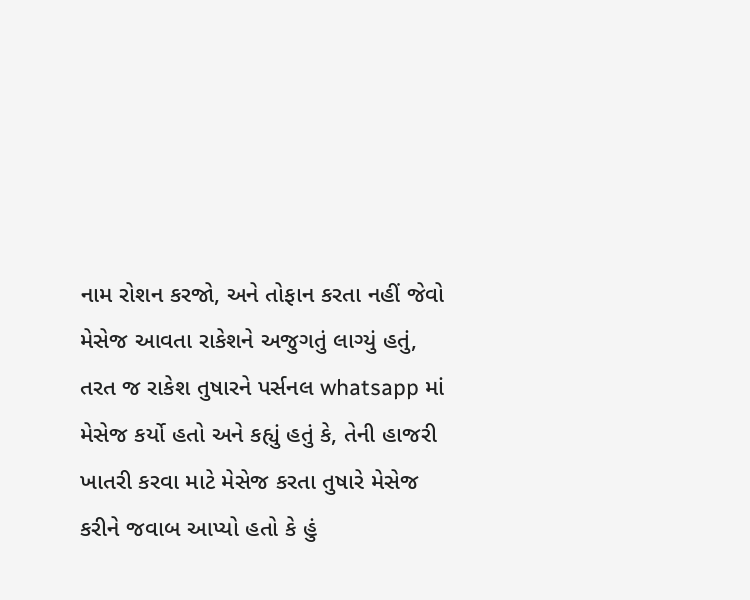નામ રોશન કરજો, અને તોફાન કરતા નહીં જેવો મેસેજ આવતા રાકેશને અજુગતું લાગ્યું હતું, તરત જ રાકેશ તુષારને પર્સનલ whatsapp માં મેસેજ કર્યો હતો અને કહ્યું હતું કે, તેની હાજરી ખાતરી કરવા માટે મેસેજ કરતા તુષારે મેસેજ કરીને જવાબ આપ્યો હતો કે હું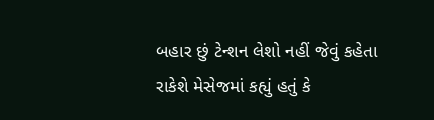બહાર છું ટેન્શન લેશો નહીં જેવું કહેતા રાકેશે મેસેજમાં કહ્યું હતું કે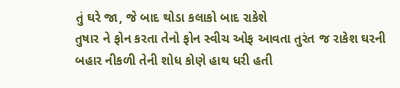તું ઘરે જા, જે બાદ થોડા કલાકો બાદ રાકેશે
તુષાર ને ફોન કરતા તેનો ફોન સ્વીચ ઓફ આવતા તુરંત જ રાકેશ ઘરની બહાર નીકળી તેની શોધ કોણે હાથ ધરી હતી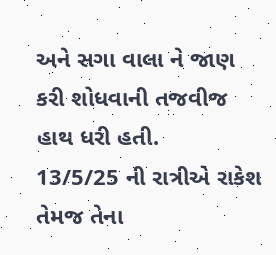અને સગા વાલા ને જાણ કરી શોધવાની તજવીજ હાથ ધરી હતી.
13/5/25 ની રાત્રીએ રાકેશ તેમજ તેના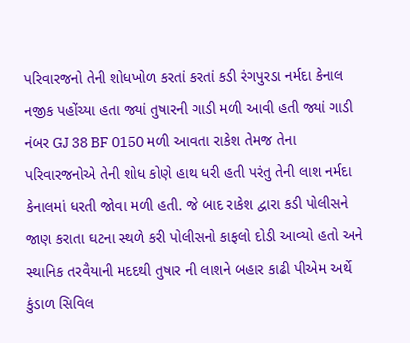પરિવારજનો તેની શોધખોળ કરતાં કરતાં કડી રંગપુરડા નર્મદા કેનાલ નજીક પહોંચ્યા હતા જ્યાં તુષારની ગાડી મળી આવી હતી જ્યાં ગાડી નંબર GJ 38 BF 0150 મળી આવતા રાકેશ તેમજ તેના પરિવારજનોએ તેની શોધ કોણે હાથ ધરી હતી પરંતુ તેની લાશ નર્મદા કેનાલમાં ધરતી જોવા મળી હતી. જે બાદ રાકેશ દ્વારા કડી પોલીસને જાણ કરાતા ઘટના સ્થળે કરી પોલીસનો કાફલો દોડી આવ્યો હતો અને સ્થાનિક તરવૈયાની મદદથી તુષાર ની લાશને બહાર કાઢી પીએમ અર્થે કુંડાળ સિવિલ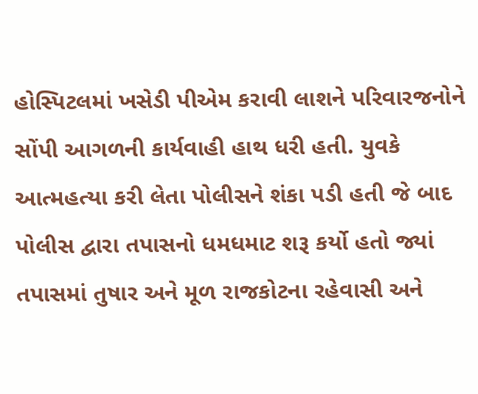હોસ્પિટલમાં ખસેડી પીએમ કરાવી લાશને પરિવારજનોને સોંપી આગળની કાર્યવાહી હાથ ધરી હતી. યુવકે આત્મહત્યા કરી લેતા પોલીસને શંકા પડી હતી જે બાદ પોલીસ દ્વારા તપાસનો ધમધમાટ શરૂ કર્યો હતો જ્યાં તપાસમાં તુષાર અને મૂળ રાજકોટના રહેવાસી અને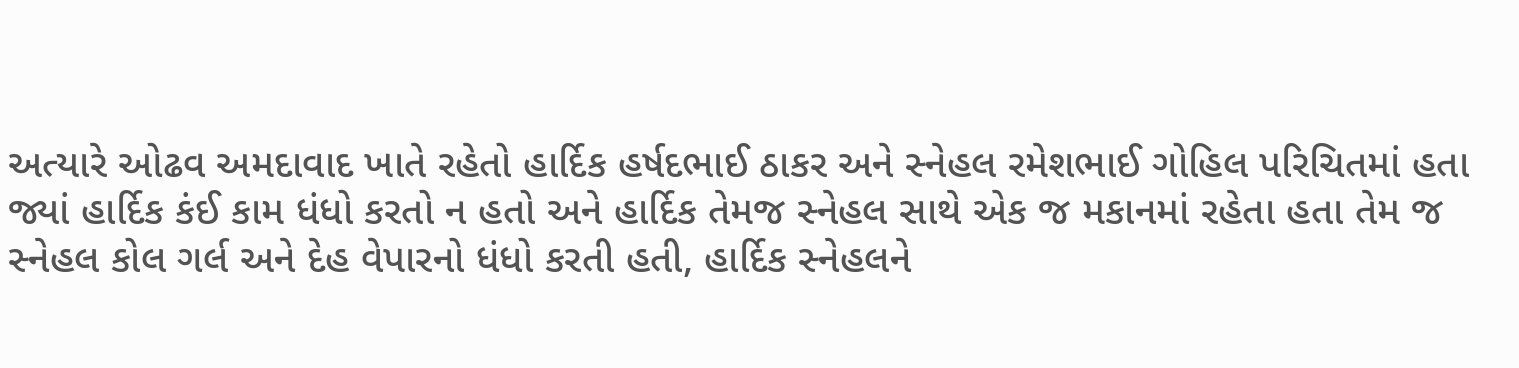અત્યારે ઓઢવ અમદાવાદ ખાતે રહેતો હાર્દિક હર્ષદભાઈ ઠાકર અને સ્નેહલ રમેશભાઈ ગોહિલ પરિચિતમાં હતા જ્યાં હાર્દિક કંઈ કામ ધંધો કરતો ન હતો અને હાર્દિક તેમજ સ્નેહલ સાથે એક જ મકાનમાં રહેતા હતા તેમ જ સ્નેહલ કોલ ગર્લ અને દેહ વેપારનો ધંધો કરતી હતી, હાર્દિક સ્નેહલને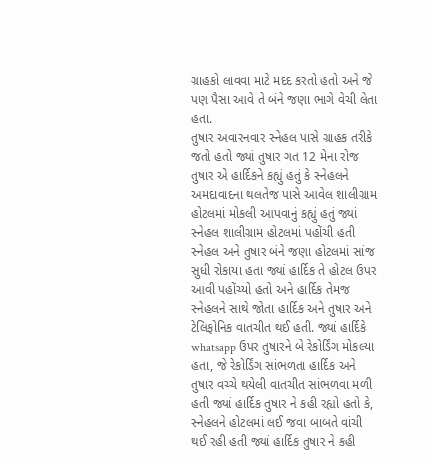ગ્રાહકો લાવવા માટે મદદ કરતો હતો અને જે પણ પૈસા આવે તે બંને જણા ભાગે વેચી લેતા હતા.
તુષાર અવારનવાર સ્નેહલ પાસે ગ્રાહક તરીકે જતો હતો જ્યાં તુષાર ગત 12 મેના રોજ તુષાર એ હાર્દિકને કહ્યું હતું કે સ્નેહલને અમદાવાદના થલતેજ પાસે આવેલ શાલીગ્રામ હોટલમાં મોકલી આપવાનું કહ્યું હતું જ્યાં સ્નેહલ શાલીગ્રામ હોટલમાં પહોંચી હતી સ્નેહલ અને તુષાર બંને જણા હોટલમાં સાંજ સુધી રોકાયા હતા જ્યાં હાર્દિક તે હોટલ ઉપર આવી પહોંચ્યો હતો અને હાર્દિક તેમજ સ્નેહલને સાથે જોતા હાર્દિક અને તુષાર અને ટેલિફોનિક વાતચીત થઈ હતી. જ્યાં હાર્દિકે whatsapp ઉપર તુષારને બે રેકોર્ડિંગ મોકલ્યા હતા, જે રેકોર્ડિંગ સાંભળતા હાર્દિક અને તુષાર વચ્ચે થયેલી વાતચીત સાંભળવા મળી હતી જ્યાં હાર્દિક તુષાર ને કહી રહ્યો હતો કે, સ્નેહલને હોટલમાં લઈ જવા બાબતે વાંચી થઈ રહી હતી જ્યાં હાર્દિક તુષાર ને કહી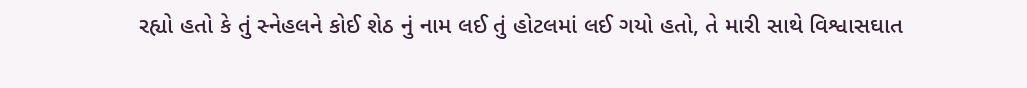રહ્યો હતો કે તું સ્નેહલને કોઈ શેઠ નું નામ લઈ તું હોટલમાં લઈ ગયો હતો, તે મારી સાથે વિશ્વાસઘાત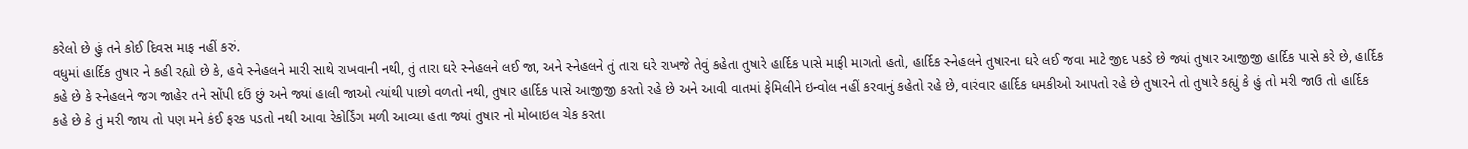કરેલો છે હું તને કોઈ દિવસ માફ નહીં કરું.
વધુમાં હાર્દિક તુષાર ને કહી રહ્યો છે કે, હવે સ્નેહલને મારી સાથે રાખવાની નથી, તું તારા ઘરે સ્નેહલને લઈ જા, અને સ્નેહલને તું તારા ઘરે રાખજે તેવું કહેતા તુષારે હાર્દિક પાસે માફી માગતો હતો, હાર્દિક સ્નેહલને તુષારના ઘરે લઈ જવા માટે જીદ પકડે છે જ્યાં તુષાર આજીજી હાર્દિક પાસે કરે છે, હાર્દિક કહે છે કે સ્નેહલને જગ જાહેર તને સોંપી દઉં છું અને જ્યાં હાલી જાઓ ત્યાંથી પાછો વળતો નથી, તુષાર હાર્દિક પાસે આજીજી કરતો રહે છે અને આવી વાતમાં ફેમિલીને ઇન્વોલ નહીં કરવાનું કહેતો રહે છે, વારંવાર હાર્દિક ધમકીઓ આપતો રહે છે તુષારને તો તુષારે કહ્યું કે હું તો મરી જાઉ તો હાર્દિક કહે છે કે તું મરી જાય તો પણ મને કંઈ ફરક પડતો નથી આવા રેકોર્ડિંગ મળી આવ્યા હતા જ્યાં તુષાર નો મોબાઇલ ચેક કરતા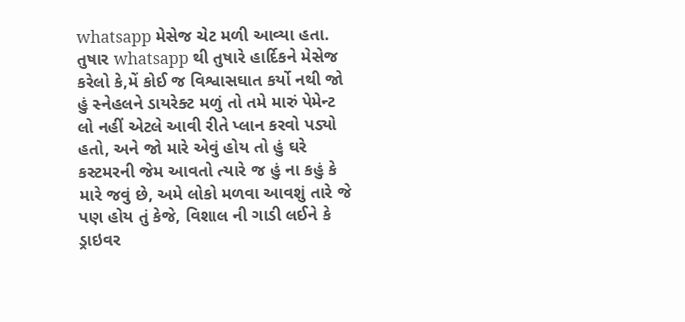whatsapp મેસેજ ચેટ મળી આવ્યા હતા.
તુષાર whatsapp થી તુષારે હાર્દિકને મેસેજ કરેલો કે,મેં કોઈ જ વિશ્વાસઘાત કર્યો નથી જો હું સ્નેહલને ડાયરેક્ટ મળું તો તમે મારું પેમેન્ટ લો નહીં એટલે આવી રીતે પ્લાન કરવો પડ્યો હતો, અને જો મારે એવું હોય તો હું ઘરે કસ્ટમરની જેમ આવતો ત્યારે જ હું ના કહું કે મારે જવું છે, અમે લોકો મળવા આવશું તારે જે પણ હોય તું કેજે, વિશાલ ની ગાડી લઈને કે ડ્રાઇવર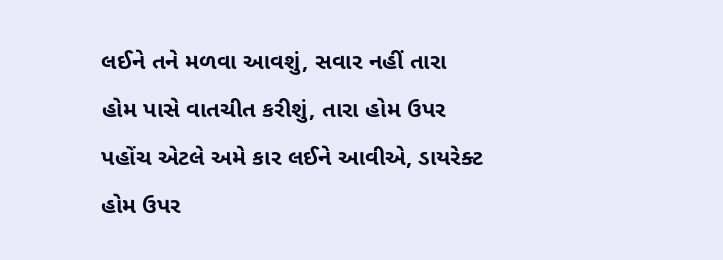લઈને તને મળવા આવશું, સવાર નહીં તારા હોમ પાસે વાતચીત કરીશું, તારા હોમ ઉપર પહોંચ એટલે અમે કાર લઈને આવીએ, ડાયરેક્ટ હોમ ઉપર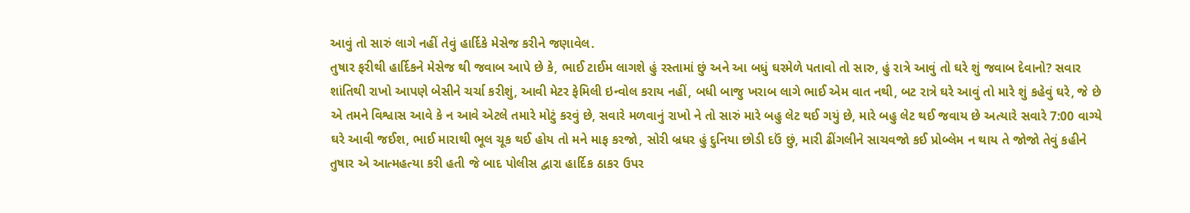આવું તો સારું લાગે નહીં તેવું હાર્દિકે મેસેજ કરીને જણાવેલ.
તુષાર ફરીથી હાર્દિકને મેસેજ થી જવાબ આપે છે કે, ભાઈ ટાઈમ લાગશે હું રસ્તામાં છું અને આ બધું ઘરમેળે પતાવો તો સારુ, હું રાત્રે આવું તો ઘરે શું જવાબ દેવાનો? સવાર શાંતિથી રાખો આપણે બેસીને ચર્ચા કરીશું, આવી મેટર ફેમિલી ઇન્વોલ કરાય નહીં, બધી બાજુ ખરાબ લાગે ભાઈ એમ વાત નથી, બટ રાત્રે ઘરે આવું તો મારે શું કહેવું ઘરે, જે છે એ તમને વિશ્વાસ આવે કે ન આવે એટલે તમારે મોટું કરવું છે, સવારે મળવાનું રાખો ને તો સારું મારે બહુ લેટ થઈ ગયું છે, મારે બહુ લેટ થઈ જવાય છે અત્યારે સવારે 7:00 વાગ્યે ઘરે આવી જઈશ, ભાઈ મારાથી ભૂલ ચૂક થઈ હોય તો મને માફ કરજો, સોરી બ્રધર હું દુનિયા છોડી દઉં છું, મારી ઢીંગલીને સાચવજો કઈ પ્રોબ્લેમ ન થાય તે જોજો તેવું કહીને તુષાર એ આત્મહત્યા કરી હતી જે બાદ પોલીસ દ્વારા હાર્દિક ઠાકર ઉપર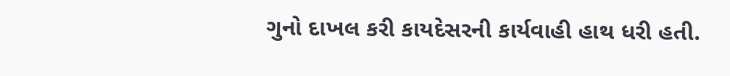ગુનો દાખલ કરી કાયદેસરની કાર્યવાહી હાથ ધરી હતી.